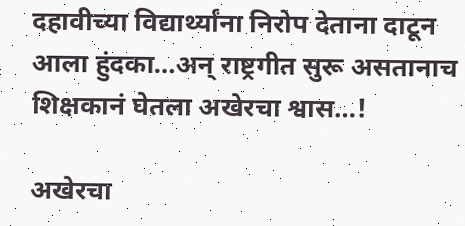दहावीच्या विद्यार्थ्यांना निरोप देताना दाटून आला हुंदका…अन् राष्ट्रगीत सुरू असतानाच शिक्षकानं घेतला अखेरचा श्वास…!

अखेरचा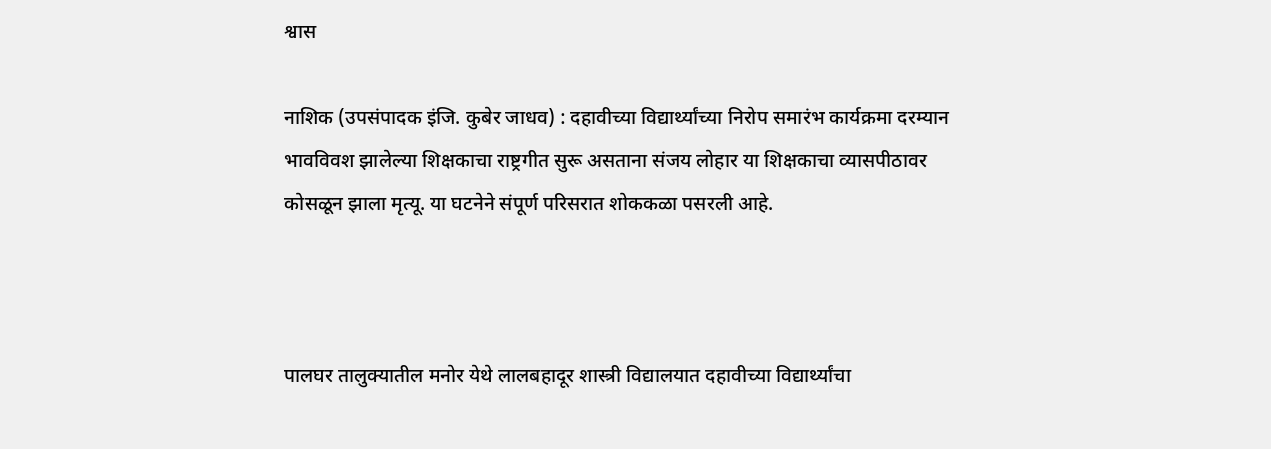श्वास

नाशिक (उपसंपादक इंजि. कुबेर जाधव) : दहावीच्या विद्यार्थ्यांच्या निरोप समारंभ कार्यक्रमा दरम्यान भावविवश झालेल्या शिक्षकाचा राष्ट्रगीत सुरू असताना संजय लोहार या शिक्षकाचा व्यासपीठावर कोसळून झाला मृत्यू. या घटनेने संपूर्ण परिसरात शोककळा पसरली आहे.



पालघर तालुक्यातील मनोर येथे लालबहादूर शास्त्री विद्यालयात दहावीच्या विद्यार्थ्यांचा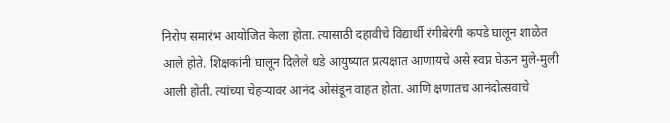निरोप समारंभ आयोजित केला होता. त्यासाठी दहावीचे विद्यार्थी रंगीबेरंगी कपडे घालून शाळेत आले होते. शिक्षकांनी घालून दिलेले धडे आयुष्यात प्रत्यक्षात आणायचे असे स्वप्न घेऊन मुले-मुली आली होती. त्यांच्या चेहऱ्यावर आनंद ओसंडून वाहत होता. आणि क्षणातच आनंदोत्सवाचे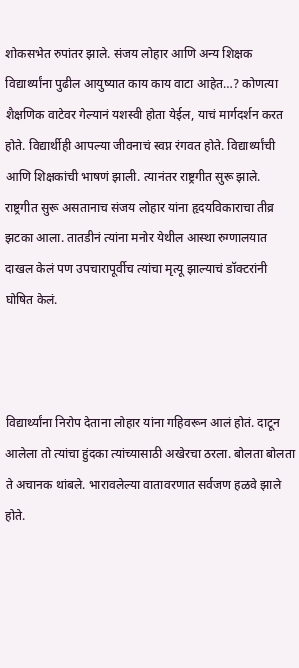शोकसभेत रुपांतर झाले. संजय लोहार आणि अन्य शिक्षक विद्यार्थ्यांना पुढील आयुष्यात काय काय वाटा आहेत…? कोणत्या शैक्षणिक वाटेवर गेल्यानं यशस्वी होता येईल, याचं मार्गदर्शन करत होते. विद्यार्थीही आपल्या जीवनाचं स्वप्न रंगवत होते. विद्यार्थ्यांची आणि शिक्षकांची भाषणं झाली. त्यानंतर राष्ट्रगीत सुरू झाले. राष्ट्रगीत सुरू असतानाच संजय लोहार यांना हृदयविकाराचा तीव्र झटका आला. तातडीनं त्यांना मनोर येथील आस्था रुग्णालयात दाखल केलं पण उपचारापूर्वीच त्यांचा मृत्यू झाल्याचं डॉक्टरांनी घोषित केलं.



विद्यार्थ्यांना निरोप देताना लोहार यांना गहिवरून आलं होतं. दाटून आलेला तो त्यांचा हुंदका त्यांच्यासाठी अखेरचा ठरला. बोलता बोलता ते अचानक थांबले. भारावलेल्या वातावरणात सर्वजण हळवे झाले होते.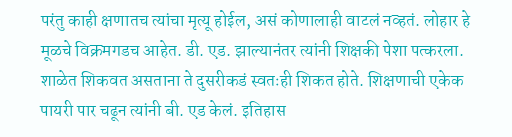परंतु काही क्षणातच त्यांचा मृत्यू होईल, असं कोणालाही वाटलं नव्हतं. लोहार हे मूळचे विक्रमगडच आहेत. डी. एड. झाल्यानंतर त्यांनी शिक्षकी पेशा पत्करला. शाळेत शिकवत असताना ते दुसरीकडं स्वतःही शिकत होते. शिक्षणाची एकेक पायरी पार चढून त्यांनी बी. एड केलं. इतिहास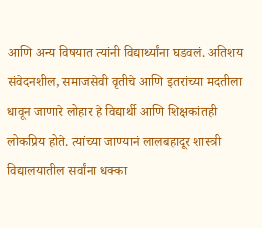आणि अन्य विषयात त्यांनी विद्यार्थ्यांना घडवलं. अतिशय संवेदनशील, समाजसेवी वृतीचे आणि इतरांच्या मदतीला धावून जाणारे लोहार हे विद्यार्थी आणि शिक्षकांतही लोकप्रिय होते. त्यांच्या जाण्यानं लालबहादूर शास्त्री विद्यालयातील सर्वांना धक्का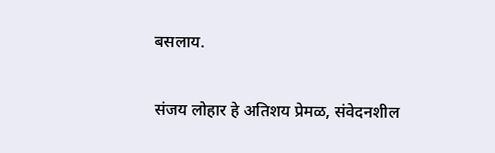बसलाय.

संजय लोहार हे अतिशय प्रेमळ, संवेदनशील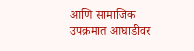आणि सामाजिक उपक्रमात आघाडीवर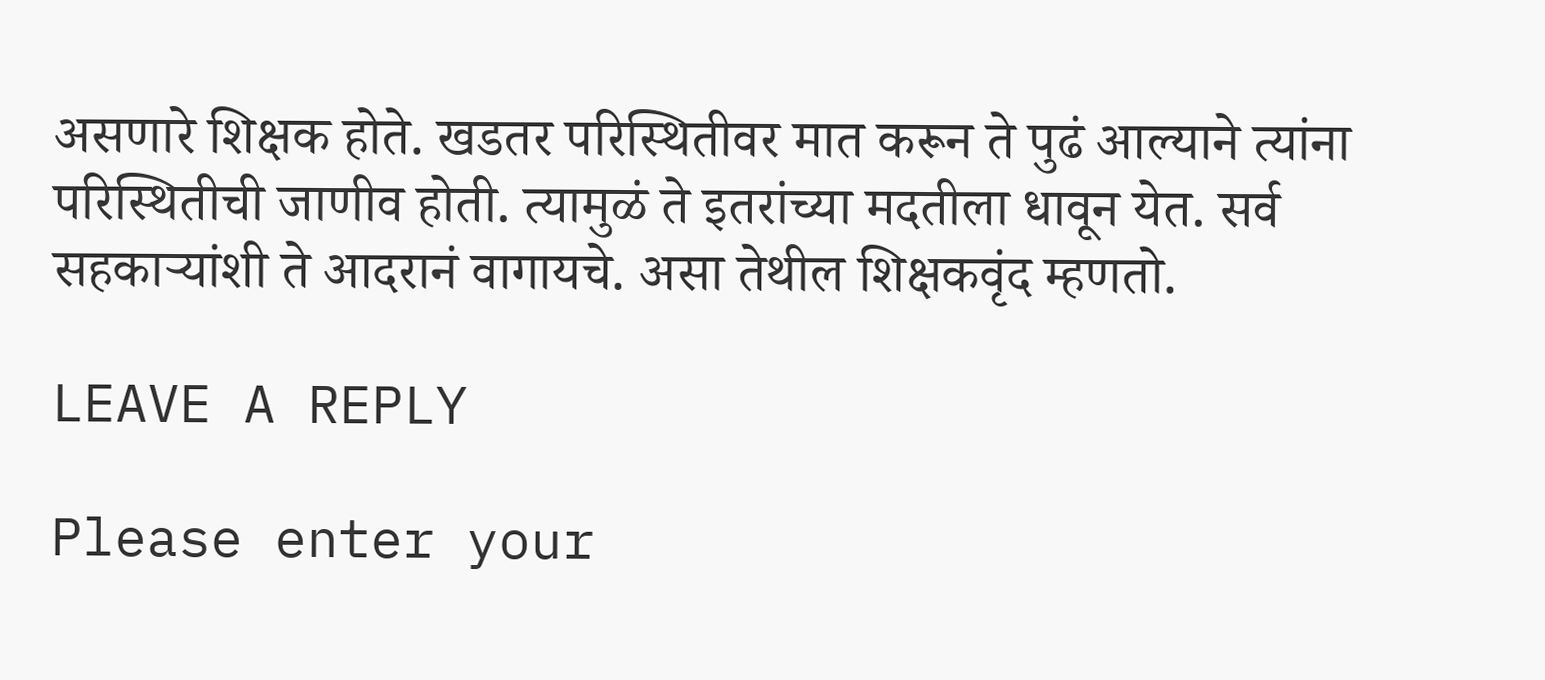असणारे शिक्षक होते. खडतर परिस्थितीवर मात करून ते पुढं आल्याने त्यांना परिस्थितीची जाणीव होती. त्यामुळं ते इतरांच्या मदतीला धावून येत. सर्व सहकाऱ्यांशी ते आदरानं वागायचे. असा तेथील शिक्षकवृंद म्हणतो.

LEAVE A REPLY

Please enter your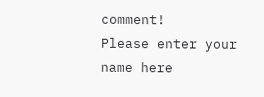comment!
Please enter your name here